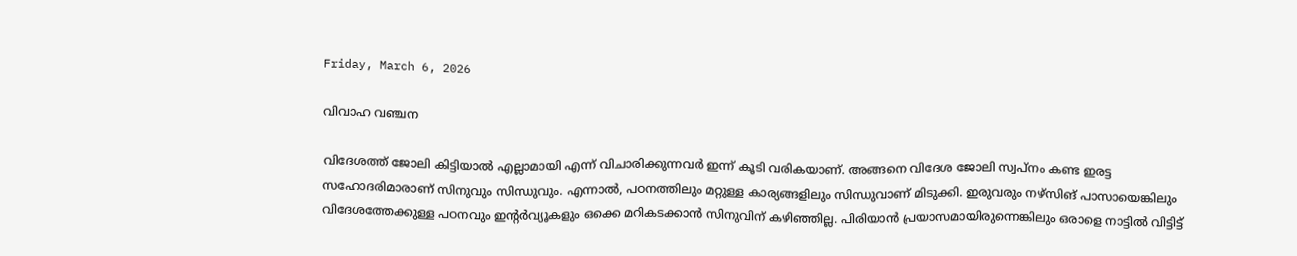Friday, March 6, 2026

വിവാഹ വഞ്ചന

വിദേശത്ത് ജോലി കിട്ടിയാല്‍ എല്ലാമായി എന്ന് വിചാരിക്കുന്നവര്‍ ഇന്ന് കൂടി വരികയാണ്. അങ്ങനെ വിദേശ ജോലി സ്വപ്നം കണ്ട ഇരട്ട സഹോദരിമാരാണ്‌ സിനുവും സിന്ധുവും. എന്നാല്‍, പഠനത്തിലും മറ്റുള്ള കാര്യങ്ങളിലും സിന്ധുവാണ് മിടുക്കി. ഇരുവരും നഴ്‌സിങ് പാസായെങ്കിലും വിദേശത്തേക്കുള്ള പഠനവും ഇന്റര്‍വ്യൂകളും ഒക്കെ മറികടക്കാന്‍ സിനുവിന് കഴിഞ്ഞില്ല. പിരിയാന്‍ പ്രയാസമായിരുന്നെങ്കിലും ഒരാളെ നാട്ടില്‍ വിട്ടിട്ട്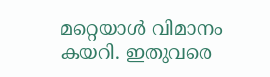മറ്റെയാള്‍ വിമാനം കയറി. ഇതുവരെ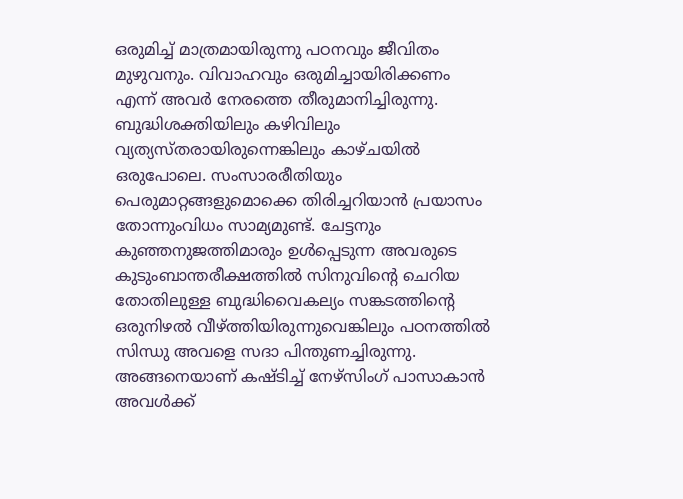ഒരുമിച്ച് മാത്രമായിരുന്നു പഠനവും ജീവിതം മുഴുവനും. വിവാഹവും ഒരുമിച്ചായിരിക്കണം എന്ന് അവര്‍ നേരത്തെ തീരുമാനിച്ചിരുന്നു. ബുദ്ധിശക്തിയിലും കഴിവിലും വ്യത്യസ്തരായിരുന്നെങ്കിലും കാഴ്ചയില്‍ ഒരുപോലെ. സംസാരരീതിയും പെരുമാറ്റങ്ങളുമൊക്കെ തിരിച്ചറിയാന്‍ പ്രയാസം തോന്നുംവിധം സാമ്യമുണ്ട്. ചേട്ടനും
കുഞ്ഞനുജത്തിമാരും ഉള്‍പ്പെടുന്ന അവരുടെ കുടുംബാന്തരീക്ഷത്തില്‍ സിനുവിന്റെ ചെറിയ തോതിലുള്ള ബുദ്ധിവൈകല്യം സങ്കടത്തിന്റെ ഒരുനിഴല്‍ വീഴ്ത്തിയിരുന്നുവെങ്കിലും പഠനത്തില്‍ സിന്ധു അവളെ സദാ പിന്തുണച്ചിരുന്നു. അങ്ങനെയാണ് കഷ്ടിച്ച് നേഴ്‌സിംഗ് പാസാകാന്‍ അവള്‍ക്ക്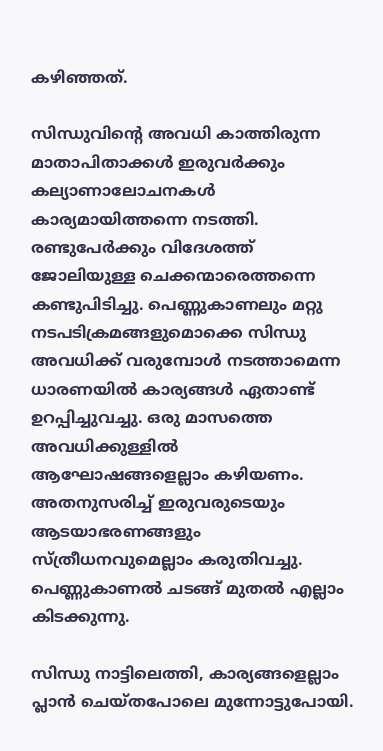കഴിഞ്ഞത്.

സിന്ധുവിന്റെ അവധി കാത്തിരുന്ന മാതാപിതാക്കള്‍ ഇരുവര്‍ക്കും കല്യാണാലോചനകള്‍ കാര്യമായിത്തന്നെ നടത്തി. രണ്ടുപേര്‍ക്കും വിദേശത്ത് ജോലിയുള്ള ചെക്കന്മാരെത്തന്നെ കണ്ടുപിടിച്ചു. പെണ്ണുകാണലും മറ്റു നടപടിക്രമങ്ങളുമൊക്കെ സിന്ധു അവധിക്ക് വരുമ്പോള്‍ നടത്താമെന്ന ധാരണയില്‍ കാര്യങ്ങള്‍ ഏതാണ്ട് ഉറപ്പിച്ചുവച്ചു. ഒരു മാസത്തെ അവധിക്കുള്ളില്‍ ആഘോഷങ്ങളെല്ലാം കഴിയണം. അതനുസരിച്ച് ഇരുവരുടെയും ആടയാഭരണങ്ങളും സ്ത്രീധനവുമെല്ലാം കരുതിവച്ചു. പെണ്ണുകാണല്‍ ചടങ്ങ് മുതല്‍ എല്ലാം കിടക്കുന്നു.

സിന്ധു നാട്ടിലെത്തി, കാര്യങ്ങളെല്ലാം പ്ലാന്‍ ചെയ്തപോലെ മുന്നോട്ടുപോയി.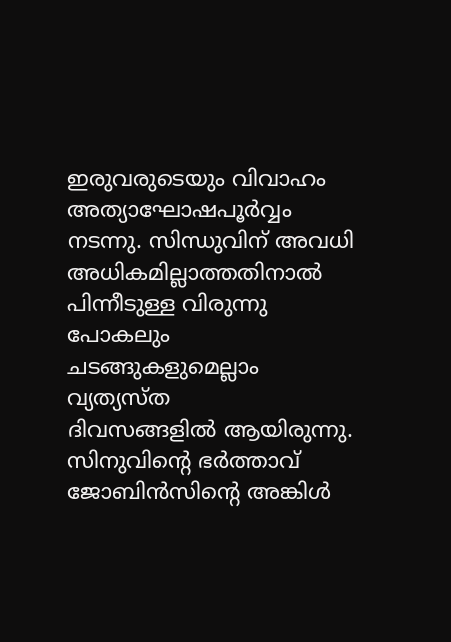ഇരുവരുടെയും വിവാഹം അത്യാഘോഷപൂര്‍വ്വം നടന്നു. സിന്ധുവിന് അവധി അധികമില്ലാത്തതിനാല്‍ പിന്നീടുള്ള വിരുന്നു പോകലും ചടങ്ങുകളുമെല്ലാം വ്യത്യസ്ത
ദിവസങ്ങളില്‍ ആയിരുന്നു. സിനുവിന്റെ ഭര്‍ത്താവ് ജോബിന്‍സിന്റെ അങ്കിള്‍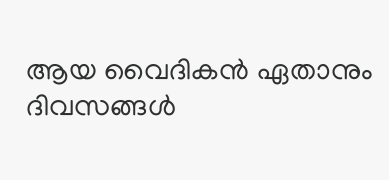ആയ വൈദികന്‍ ഏതാനും ദിവസങ്ങള്‍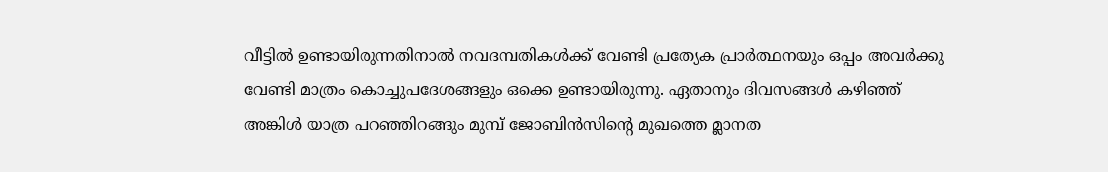വീട്ടില്‍ ഉണ്ടായിരുന്നതിനാല്‍ നവദമ്പതികള്‍ക്ക് വേണ്ടി പ്രത്യേക പ്രാര്‍ത്ഥനയും ഒപ്പം അവര്‍ക്കു വേണ്ടി മാത്രം കൊച്ചുപദേശങ്ങളും ഒക്കെ ഉണ്ടായിരുന്നു. ഏതാനും ദിവസങ്ങള്‍ കഴിഞ്ഞ് അങ്കിള്‍ യാത്ര പറഞ്ഞിറങ്ങും മുമ്പ് ജോബിന്‍സിന്റെ മുഖത്തെ മ്ലാനത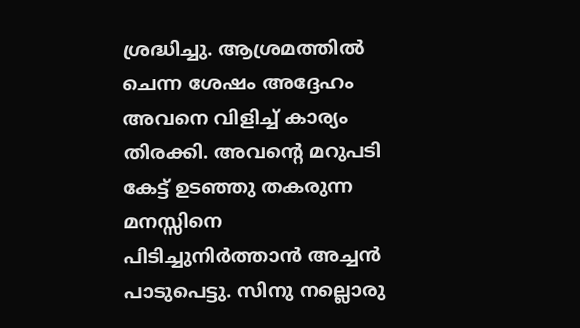ശ്രദ്ധിച്ചു. ആശ്രമത്തില്‍ ചെന്ന ശേഷം അദ്ദേഹം അവനെ വിളിച്ച് കാര്യം തിരക്കി. അവന്റെ മറുപടി കേട്ട് ഉടഞ്ഞു തകരുന്ന മനസ്സിനെ പിടിച്ചുനിര്‍ത്താന്‍ അച്ചന്‍ പാടുപെട്ടു. സിനു നല്ലൊരു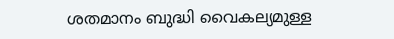ശതമാനം ബുദ്ധി വൈകല്യമുള്ള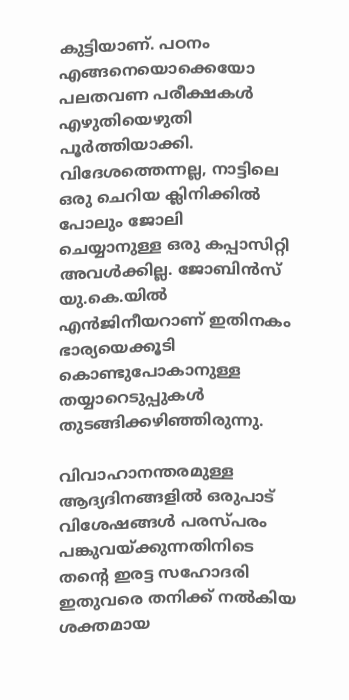കുട്ടിയാണ്. പഠനം എങ്ങനെയൊക്കെയോ പലതവണ പരീക്ഷകള്‍ എഴുതിയെഴുതി പൂര്‍ത്തിയാക്കി. വിദേശത്തെന്നല്ല, നാട്ടിലെ ഒരു ചെറിയ ക്ലിനിക്കില്‍ പോലും ജോലി
ചെയ്യാനുള്ള ഒരു കപ്പാസിറ്റി അവള്‍ക്കില്ല. ജോബിന്‍സ്‌ യു.കെ.യില്‍ എന്‍ജിനീയറാണ് ഇതിനകം ഭാര്യയെക്കൂടി കൊണ്ടുപോകാനുള്ള തയ്യാറെടുപ്പുകള്‍ തുടങ്ങിക്കഴിഞ്ഞിരുന്നു.

വിവാഹാനന്തരമുള്ള ആദ്യദിനങ്ങളില്‍ ഒരുപാട് വിശേഷങ്ങള്‍ പരസ്പരം പങ്കുവയ്ക്കുന്നതിനിടെ തന്റെ ഇരട്ട സഹോദരി ഇതുവരെ തനിക്ക് നല്‍കിയ ശക്തമായ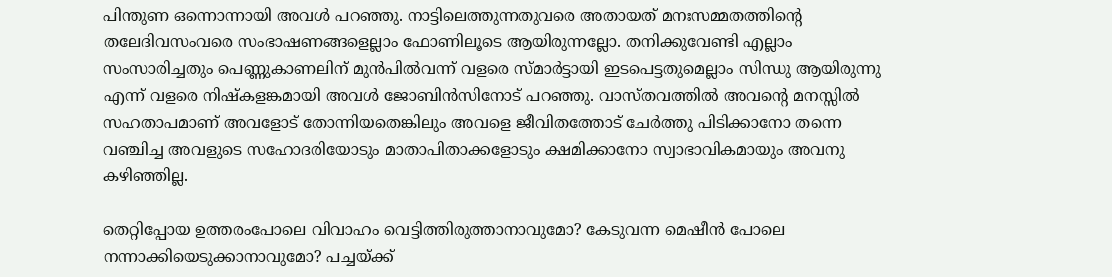പിന്തുണ ഒന്നൊന്നായി അവള്‍ പറഞ്ഞു. നാട്ടിലെത്തുന്നതുവരെ അതായത് മനഃസമ്മതത്തിന്റെ തലേദിവസംവരെ സംഭാഷണങ്ങളെല്ലാം ഫോണിലൂടെ ആയിരുന്നല്ലോ. തനിക്കുവേണ്ടി എല്ലാം സംസാരിച്ചതും പെണ്ണുകാണലിന് മുന്‍പില്‍വന്ന് വളരെ സ്മാര്‍ട്ടായി ഇടപെട്ടതുമെല്ലാം സിന്ധു ആയിരുന്നു എന്ന് വളരെ നിഷ്‌കളങ്കമായി അവള്‍ ജോബിന്‍സിനോട് പറഞ്ഞു. വാസ്തവത്തില്‍ അവന്റെ മനസ്സില്‍ സഹതാപമാണ് അവളോട് തോന്നിയതെങ്കിലും അവളെ ജീവിതത്തോട് ചേര്‍ത്തു പിടിക്കാനോ തന്നെ വഞ്ചിച്ച അവളുടെ സഹോദരിയോടും മാതാപിതാക്കളോടും ക്ഷമിക്കാനോ സ്വാഭാവികമായും അവനു കഴിഞ്ഞില്ല.

തെറ്റിപ്പോയ ഉത്തരംപോലെ വിവാഹം വെട്ടിത്തിരുത്താനാവുമോ? കേടുവന്ന മെഷീന്‍ പോലെ നന്നാക്കിയെടുക്കാനാവുമോ? പച്ചയ്ക്ക്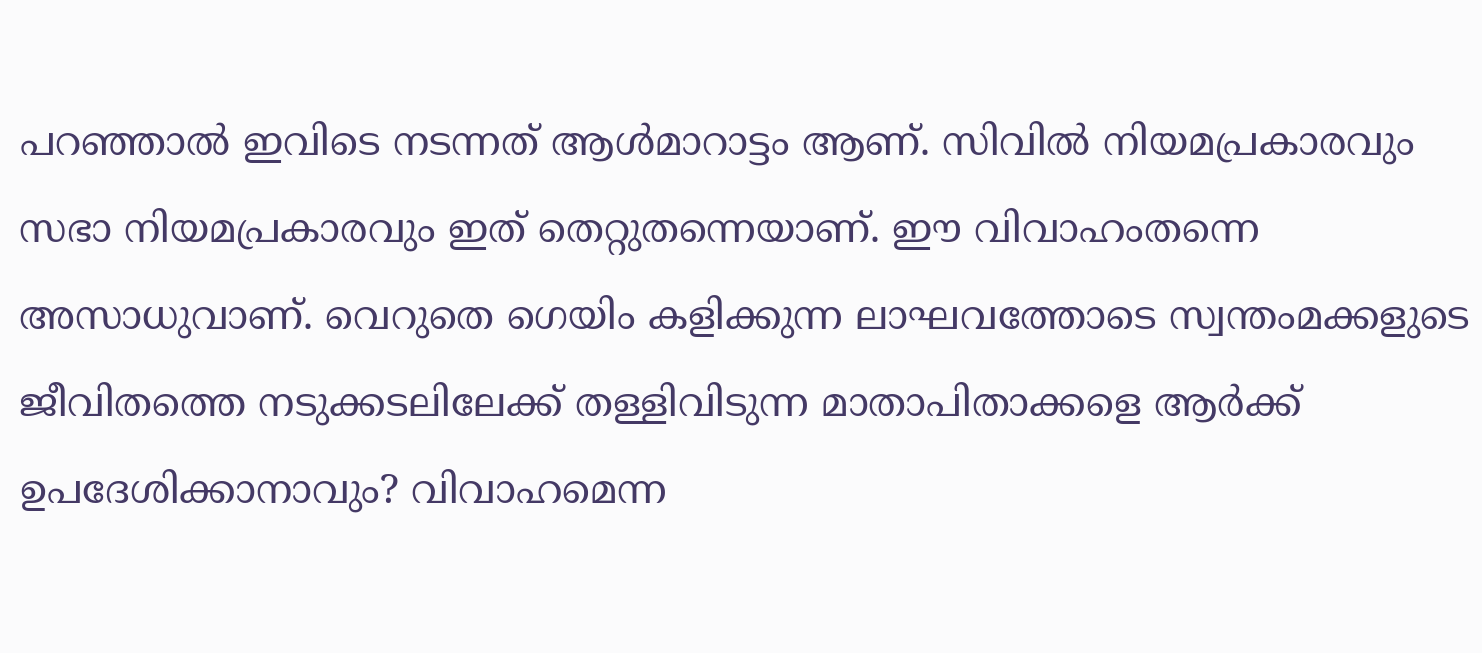പറഞ്ഞാല്‍ ഇവിടെ നടന്നത് ആള്‍മാറാട്ടം ആണ്. സിവില്‍ നിയമപ്രകാരവും സഭാ നിയമപ്രകാരവും ഇത് തെറ്റുതന്നെയാണ്. ഈ വിവാഹംതന്നെ അസാധുവാണ്. വെറുതെ ഗെയിം കളിക്കുന്ന ലാഘവത്തോടെ സ്വന്തംമക്കളുടെ ജീവിതത്തെ നടുക്കടലിലേക്ക് തള്ളിവിടുന്ന മാതാപിതാക്കളെ ആര്‍ക്ക് ഉപദേശിക്കാനാവും? വിവാഹമെന്ന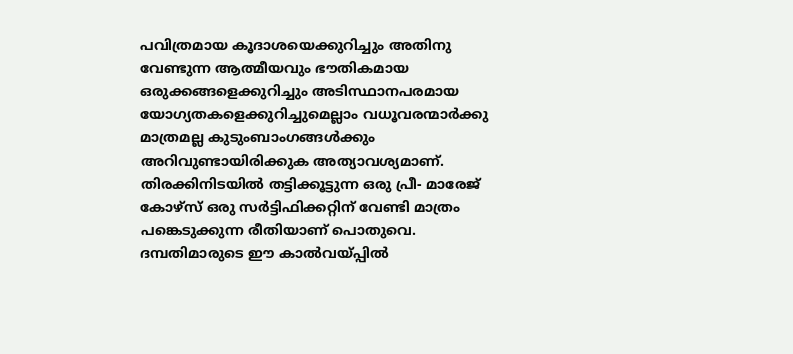പവിത്രമായ കൂദാശയെക്കുറിച്ചും അതിനു വേണ്ടുന്ന ആത്മീയവും ഭൗതികമായ ഒരുക്കങ്ങളെക്കുറിച്ചും അടിസ്ഥാനപരമായ യോഗ്യതകളെക്കുറിച്ചുമെല്ലാം വധൂവരന്മാര്‍ക്കു മാത്രമല്ല കുടുംബാംഗങ്ങള്‍ക്കും അറിവുണ്ടായിരിക്കുക അത്യാവശ്യമാണ്. തിരക്കിനിടയില്‍ തട്ടിക്കൂട്ടുന്ന ഒരു പ്രീ- മാരേജ് കോഴ്‌സ് ഒരു സര്‍ട്ടിഫിക്കറ്റിന് വേണ്ടി മാത്രം പങ്കെടുക്കുന്ന രീതിയാണ് പൊതുവെ. ദമ്പതിമാരുടെ ഈ കാല്‍വയ്പ്പില്‍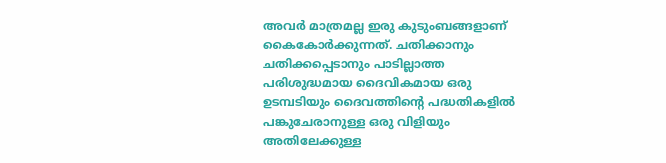അവര്‍ മാത്രമല്ല ഇരു കുടുംബങ്ങളാണ് കൈകോര്‍ക്കുന്നത്. ചതിക്കാനും ചതിക്കപ്പെടാനും പാടില്ലാത്ത പരിശുദ്ധമായ ദൈവികമായ ഒരു ഉടമ്പടിയും ദൈവത്തിന്റെ പദ്ധതികളില്‍ പങ്കുചേരാനുള്ള ഒരു വിളിയും അതിലേക്കുള്ള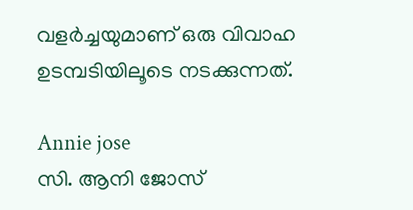വളര്‍ച്ചയുമാണ് ഒരു വിവാഹ ഉടമ്പടിയിലൂടെ നടക്കുന്നത്.

Annie jose
സി. ആനി ജോസ്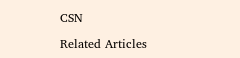CSN

Related Articles